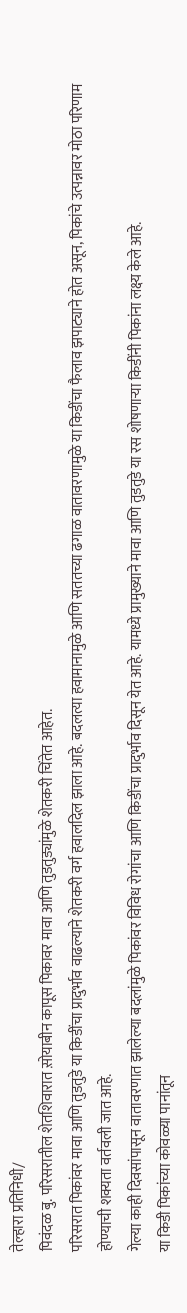तेल्हारा प्रतिनिधी/
पिवंदळ बु. परिसरातील शेतशिवारात स़ोयाबीन कापूस पिकावर मावा आणि तुडतुड्यांमुळे शेतकरी चिंतेत आहेत.
परिसरात पिकांवर मावा आणि तुडतुडे या किडींचा प्रादुर्भाव वाढल्याने शेतकरी वर्ग हवालदिल झाला आहे. बदलत्या हवामानामुळे आणि सततच्या ढगाळ वातावरणामुळे या किडींचा फैलाव झपाट्याने होत असून, पिकांचे उत्पन्नावर मोठा परिणाम होण्याची शक्यता वर्तवली जात आहे.
गेल्या काही दिवसांपासून वातावरणात झालेल्या बदलांमुळे पिकांवर विविध रोगांचा आणि किडींचा प्रादुर्भाव दिसून येत आहे. यामध्ये प्रामुख्याने मावा आणि तुडतुडे या रस शोषणाऱ्या किडींनी पिकांना लक्ष्य केले आहे.
या किडी पिकांच्या कोवळ्या पानांतून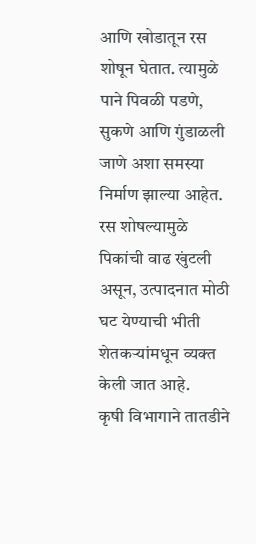आणि खोडातून रस शोषून घेतात. त्यामुळे पाने पिवळी पडणे, सुकणे आणि गुंडाळली जाणे अशा समस्या निर्माण झाल्या आहेत. रस शोषल्यामुळे पिकांची वाढ खुंटली असून, उत्पादनात मोठी घट येण्याची भीती शेतकऱ्यांमधून व्यक्त केली जात आहे.
कृषी विभागाने तातडीने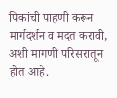पिकांची पाहणी करून मार्गदर्शन व मदत करावी, अशी मागणी परिसरातून होत आहे.